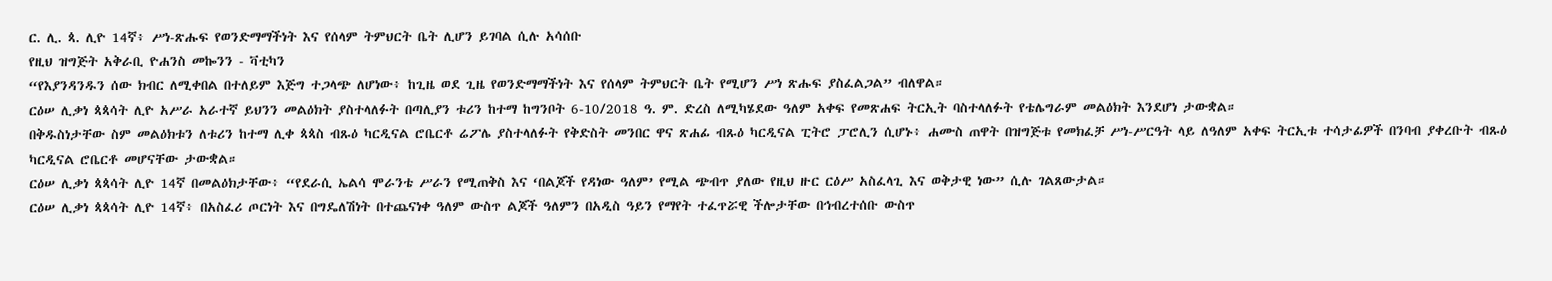ር. ሊ. ጳ. ሊዮ 14ኛ፥ ሥነ-ጽሑፍ የወንድማማችነት እና የሰላም ትምህርት ቤት ሊሆን ይገባል ሲሉ አሳሰቡ
የዚህ ዝግጅት አቅራቢ ዮሐንስ መኰንን - ቫቲካን
“የእያንዳንዱን ሰው ክብር ለሚቀበል በተለይም እጅግ ተጋላጭ ለሆነው፥ ከጊዜ ወደ ጊዜ የወንድማማችነት እና የሰላም ትምህርት ቤት የሚሆን ሥነ ጽሑፍ ያስፈልጋል” ብለዋል።
ርዕሠ ሊቃነ ጳጳሳት ሊዮ አሥራ አራተኛ ይህንን መልዕክት ያስተላለፉት በጣሊያን ቱሪን ከተማ ከግንቦት 6-10/2018 ዓ. ም. ድረስ ለሚካሄደው ዓለም አቀፍ የመጽሐፍ ትርኢት ባስተላለፉት የቴሌግራም መልዕክት እንደሆነ ታውቋል።
በቅዱስነታቸው ስም መልዕክቱን ለቱሪን ከተማ ሊቀ ጳጳስ ብጹዕ ካርዲናል ሮቤርቶ ሬፖሌ ያስተላለፉት የቅድስት መንበር ዋና ጽሐፊ ብጹዕ ካርዲናል ፒትሮ ፓሮሊን ሲሆኑ፥ ሐሙስ ጠዋት በዝግጅቱ የመክፈቻ ሥነ-ሥርዓት ላይ ለዓለም አቀፍ ትርኢቱ ተሳታፊዎች በንባብ ያቀረቡት ብጹዕ ካርዲናል ሮቤርቶ መሆናቸው ታውቋል።
ርዕሠ ሊቃነ ጳጳሳት ሊዮ 14ኛ በመልዕክታቸው፥ “የደራሲ ኤልሳ ሞራንቴ ሥራን የሚጠቅስ እና ‘በልጆች የዳነው ዓለም’ የሚል ጭብጥ ያለው የዚህ ዙር ርዕሥ አስፈላጊ እና ወቅታዊ ነው” ሲሉ ገልጸውታል።
ርዕሠ ሊቃነ ጳጳሳት ሊዮ 14ኛ፥ በአስፈሪ ጦርነት እና በግዴለሽነት በተጨናነቀ ዓለም ውስጥ ልጆች ዓለምን በአዲስ ዓይን የማየት ተፈጥሯዊ ችሎታቸው በኅብረተሰቡ ውስጥ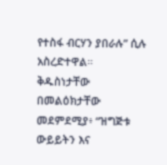የተስፋ ብርሃን ያበራሉ” ሲሉ አስረድተዋል።
ቅዱስነታቸው በመልዕክታቸው መደምደሚያ፥ “ዝግጅቱ ውይይትን እና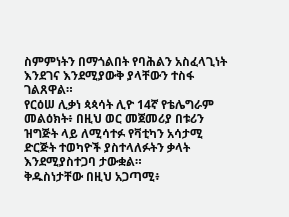ስምምነትን በማጎልበት የባሕልን አስፈላጊነት እንደገና እንደሚያውቅ ያላቸውን ተስፋ ገልጸዋል።
የርዕሠ ሊቃነ ጳጳሳት ሊዮ 14ኛ የቴሌግራም መልዕክት፥ በዚህ ወር መጀመሪያ በቱሪን ዝግጅት ላይ ለሚሳተፉ የቫቲካን አሳታሚ ድርጅት ተወካዮች ያስተላለፉትን ቃላት እንደሚያስተጋባ ታውቋል።
ቅዱስነታቸው በዚህ አጋጣሚ፥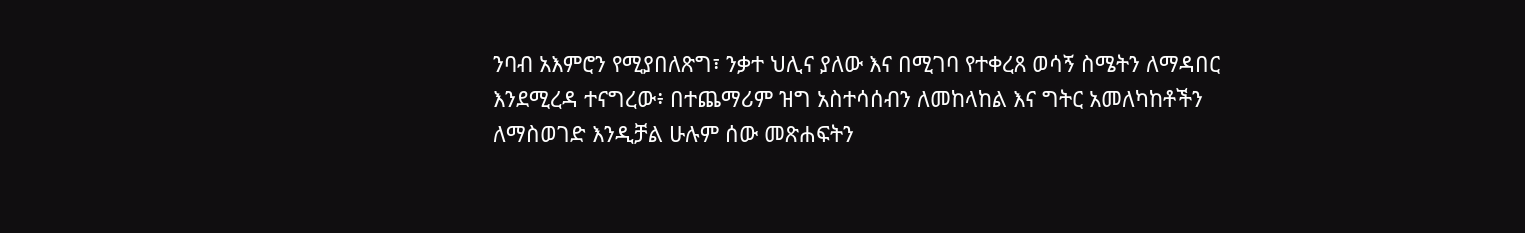ንባብ አእምሮን የሚያበለጽግ፣ ንቃተ ህሊና ያለው እና በሚገባ የተቀረጸ ወሳኝ ስሜትን ለማዳበር እንደሚረዳ ተናግረው፥ በተጨማሪም ዝግ አስተሳሰብን ለመከላከል እና ግትር አመለካከቶችን ለማስወገድ እንዲቻል ሁሉም ሰው መጽሐፍትን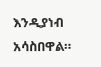እንዲያነብ አሳስበዋል።